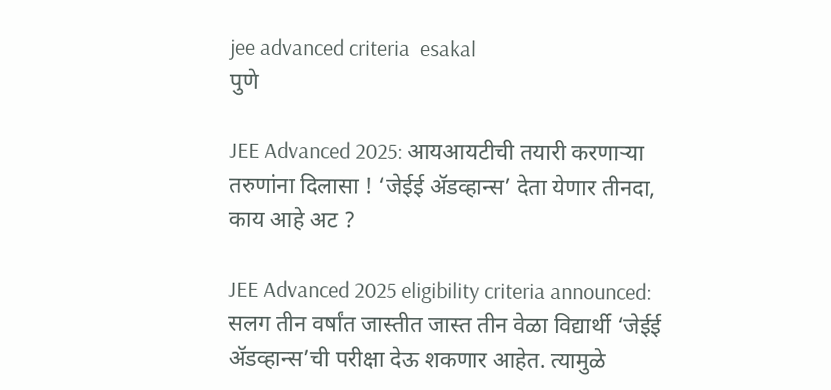jee advanced criteria  esakal
पुणे

JEE Advanced 2025: आयआयटीची तयारी करणाऱ्या तरुणांना दिलासा ! ‘जेईई ॲडव्हान्स’ देता येणार तीनदा, काय आहे अट ?

JEE Advanced 2025 eligibility criteria announced: सलग तीन वर्षांत जास्तीत जास्त तीन वेळा विद्यार्थी ‘जेईई ॲडव्हान्स’ची परीक्षा देऊ शकणार आहेत. त्यामुळे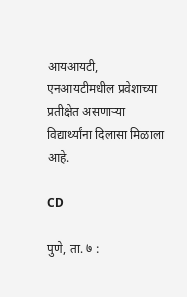आयआयटी, एनआयटीमधील प्रवेशाच्या प्रतीक्षेत असणाऱ्या विद्यार्थ्यांना दिलासा मिळाला आहे.

CD

पुणे, ता. ७ :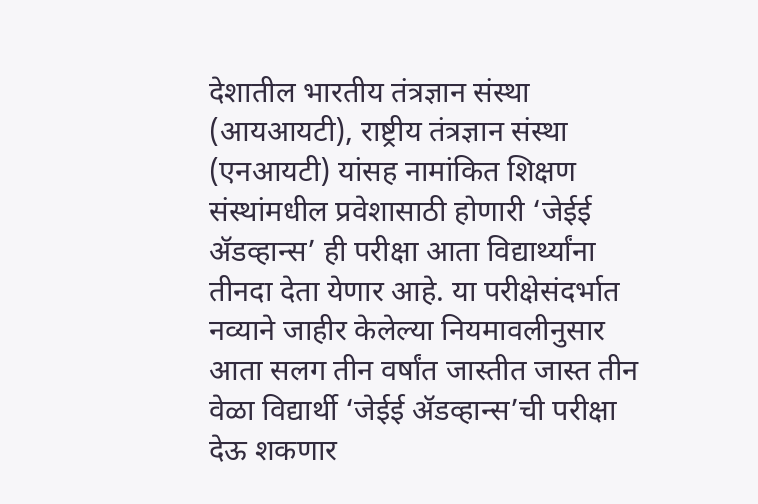देशातील भारतीय तंत्रज्ञान संस्था (आयआयटी), राष्ट्रीय तंत्रज्ञान संस्था (एनआयटी) यांसह नामांकित शिक्षण संस्थांमधील प्रवेशासाठी होणारी ‘जेईई ॲडव्हान्स’ ही परीक्षा आता विद्यार्थ्यांना तीनदा देता येणार आहे. या परीक्षेसंदर्भात नव्याने जाहीर केलेल्या नियमावलीनुसार आता सलग तीन वर्षांत जास्तीत जास्त तीन वेळा विद्यार्थी ‘जेईई ॲडव्हान्स’ची परीक्षा देऊ शकणार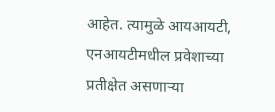आहेत. त्यामुळे आयआयटी, एनआयटीमधील प्रवेशाच्या प्रतीक्षेत असणाऱ्या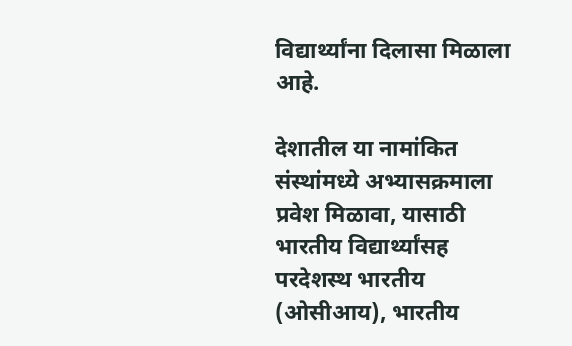विद्यार्थ्यांना दिलासा मिळाला आहे.

देशातील या नामांकित संस्थांमध्ये अभ्यासक्रमाला प्रवेश मिळावा, यासाठी भारतीय विद्यार्थ्यांसह परदेशस्थ भारतीय (ओसीआय), भारतीय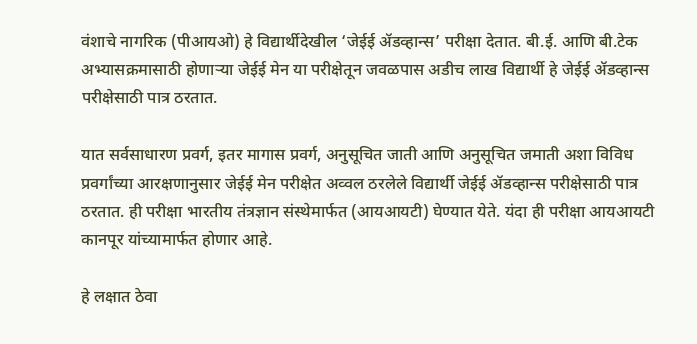वंशाचे नागरिक (पीआयओ) हे विद्यार्थीदेखील ‘जेईई ॲडव्हान्स’ परीक्षा देतात. बी.ई. आणि बी.टेक अभ्यासक्रमासाठी होणाऱ्या जेईई मेन या परीक्षेतून जवळपास अडीच लाख विद्यार्थी हे जेईई ॲडव्हान्स परीक्षेसाठी पात्र ठरतात.

यात सर्वसाधारण प्रवर्ग, इतर मागास प्रवर्ग, अनुसूचित जाती आणि अनुसूचित जमाती अशा विविध प्रवर्गांच्या आरक्षणानुसार जेईई मेन परीक्षेत अव्वल ठरलेले विद्यार्थी जेईई ॲडव्हान्स परीक्षेसाठी पात्र ठरतात. ही परीक्षा भारतीय तंत्रज्ञान संस्थेमार्फत (आयआयटी) घेण्यात येते. यंदा ही परीक्षा आयआयटी कानपूर यांच्यामार्फत होणार आहे.

हे लक्षात ठेवा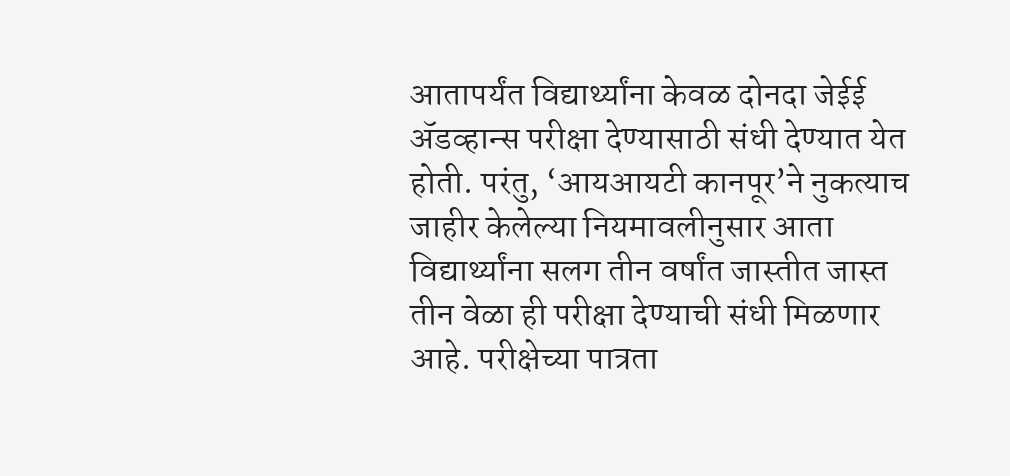आतापर्यंत विद्यार्थ्यांना केवळ दोनदा जेईई ॲडव्हान्स परीक्षा देण्यासाठी संधी देण्यात येत होती. परंतु, ‘आयआयटी कानपूर’ने नुकत्याच जाहीर केलेल्या नियमावलीनुसार आता विद्यार्थ्यांना सलग तीन वर्षांत जास्तीत जास्त तीन वेळा ही परीक्षा देण्याची संधी मिळणार आहे. परीक्षेच्या पात्रता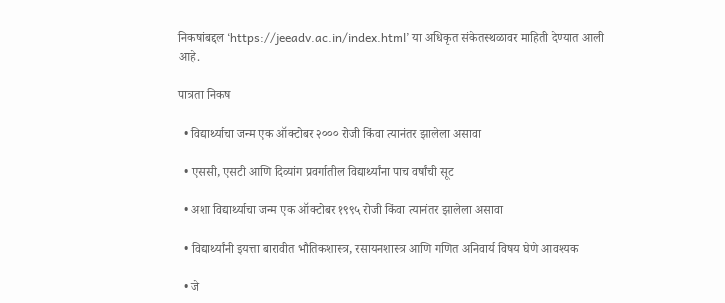निकषांबद्दल ‘https://jeeadv.ac.in/index.html’ या अधिकृत संकेतस्थळावर माहिती देण्यात आली आहे.

पात्रता निकष

  • विद्यार्थ्याचा जन्म एक ऑक्टोबर २००० रोजी किंवा त्यानंतर झालेला असावा

  • एससी, एसटी आणि दिव्यांग प्रवर्गातील विद्यार्थ्यांना पाच वर्षांची सूट

  • अशा विद्यार्थ्याचा जन्म एक ऑक्टोबर १९९५ रोजी किंवा त्यानंतर झालेला असावा

  • विद्यार्थ्यांनी इयत्ता बारावीत भौतिकशास्त्र, रसायनशास्त्र आणि गणित अनिवार्य विषय घेणे आवश्यक

  • जे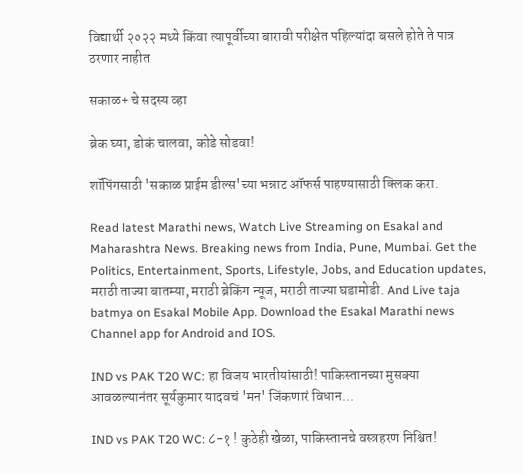विद्यार्थी २०२२ मध्ये किंवा त्यापूर्वीच्या बारावी परीक्षेत पहिल्यांदा बसले होते ते पात्र ठरणार नाहीत

सकाळ+ चे सदस्य व्हा

ब्रेक घ्या, डोकं चालवा, कोडे सोडवा!

शॉपिंगसाठी 'सकाळ प्राईम डील्स'च्या भन्नाट ऑफर्स पाहण्यासाठी क्लिक करा.

Read latest Marathi news, Watch Live Streaming on Esakal and Maharashtra News. Breaking news from India, Pune, Mumbai. Get the Politics, Entertainment, Sports, Lifestyle, Jobs, and Education updates, मराठी ताज्या बातम्या, मराठी ब्रेकिंग न्यूज, मराठी ताज्या घडामोडी. And Live taja batmya on Esakal Mobile App. Download the Esakal Marathi news Channel app for Android and IOS.

IND vs PAK T20 WC: हा विजय भारतीयांसाठी! पाकिस्तानच्या मुसक्या आवळल्यानंतर सूर्यकुमार यादवचं 'मन' जिंकणारं विधान...

IND vs PAK T20 WC: ८-१ ! कुठेही खेळा, पाकिस्तानचे वस्त्रहरण निश्चित!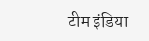टीम इंडिया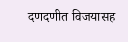दणदणीत विजयासह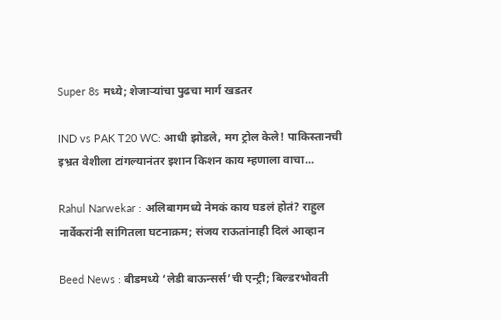Super 8s मध्ये; शेजाऱ्यांचा पुढचा मार्ग खडतर

IND vs PAK T20 WC: आधी झोडले, मग ट्रोल केले! पाकिस्तानची इभ्रत वेशीला टांगल्यानंतर इशान किशन काय म्हणाला वाचा...

Rahul Narwekar : अलिबागमध्ये नेमकं काय घडलं होतं? राहुल नार्वेकरांनी सांगितला घटनाक्रम; संजय राऊतांनाही दिलं आव्हान

Beed News : बीडमध्ये ‘लेडी बाऊन्सर्स’ची एन्ट्री; बिल्डरभोवती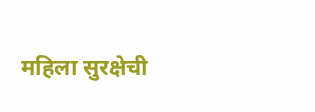महिला सुरक्षेची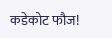कडेकोट फौज!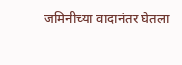जमिनीच्या वादानंतर घेतला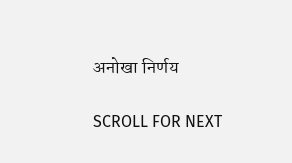अनोखा निर्णय

SCROLL FOR NEXT